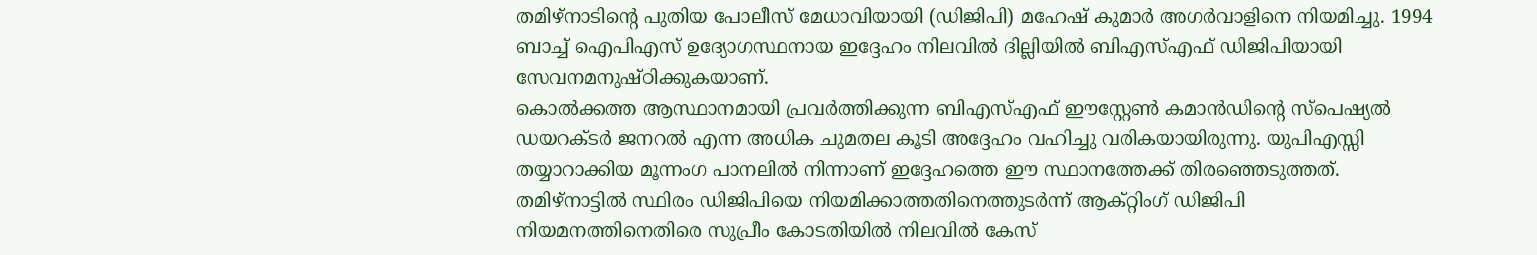തമിഴ്നാടിന്റെ പുതിയ പോലീസ് മേധാവിയായി (ഡിജിപി) മഹേഷ് കുമാർ അഗർവാളിനെ നിയമിച്ചു. 1994 ബാച്ച് ഐപിഎസ് ഉദ്യോഗസ്ഥനായ ഇദ്ദേഹം നിലവിൽ ദില്ലിയിൽ ബിഎസ്എഫ് ഡിജിപിയായി സേവനമനുഷ്ഠിക്കുകയാണ്.
കൊൽക്കത്ത ആസ്ഥാനമായി പ്രവർത്തിക്കുന്ന ബിഎസ്എഫ് ഈസ്റ്റേൺ കമാൻഡിന്റെ സ്പെഷ്യൽ ഡയറക്ടർ ജനറൽ എന്ന അധിക ചുമതല കൂടി അദ്ദേഹം വഹിച്ചു വരികയായിരുന്നു. യുപിഎസ്സി തയ്യാറാക്കിയ മൂന്നംഗ പാനലിൽ നിന്നാണ് ഇദ്ദേഹത്തെ ഈ സ്ഥാനത്തേക്ക് തിരഞ്ഞെടുത്തത്.
തമിഴ്നാട്ടിൽ സ്ഥിരം ഡിജിപിയെ നിയമിക്കാത്തതിനെത്തുടർന്ന് ആക്റ്റിംഗ് ഡിജിപി നിയമനത്തിനെതിരെ സുപ്രീം കോടതിയിൽ നിലവിൽ കേസ്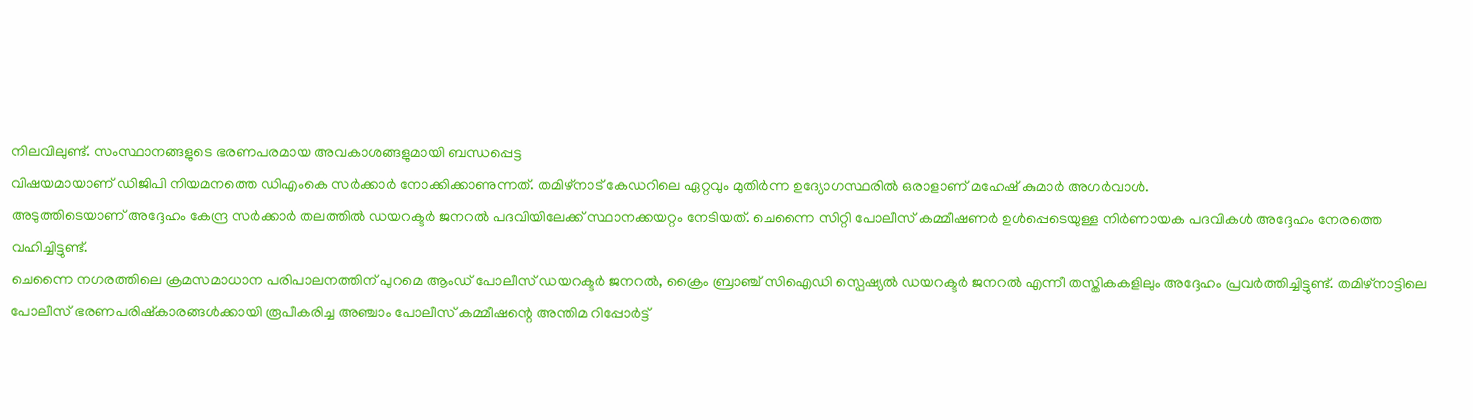നിലവിലുണ്ട്. സംസ്ഥാനങ്ങളുടെ ഭരണപരമായ അവകാശങ്ങളുമായി ബന്ധപ്പെട്ട
വിഷയമായാണ് ഡിജിപി നിയമനത്തെ ഡിഎംകെ സർക്കാർ നോക്കിക്കാണുന്നത്. തമിഴ്നാട് കേഡറിലെ ഏറ്റവും മുതിർന്ന ഉദ്യോഗസ്ഥരിൽ ഒരാളാണ് മഹേഷ് കുമാർ അഗർവാൾ.
അടുത്തിടെയാണ് അദ്ദേഹം കേന്ദ്ര സർക്കാർ തലത്തിൽ ഡയറക്ടർ ജനറൽ പദവിയിലേക്ക് സ്ഥാനക്കയറ്റം നേടിയത്. ചെന്നൈ സിറ്റി പോലീസ് കമ്മീഷണർ ഉൾപ്പെടെയുള്ള നിർണായക പദവികൾ അദ്ദേഹം നേരത്തെ വഹിച്ചിട്ടുണ്ട്.
ചെന്നൈ നഗരത്തിലെ ക്രമസമാധാന പരിപാലനത്തിന് പുറമെ ആംഡ് പോലീസ് ഡയറക്ടർ ജനറൽ, ക്രൈം ബ്രാഞ്ച് സിഐഡി സ്പെഷ്യൽ ഡയറക്ടർ ജനറൽ എന്നീ തസ്തികകളിലും അദ്ദേഹം പ്രവർത്തിച്ചിട്ടുണ്ട്. തമിഴ്നാട്ടിലെ പോലീസ് ഭരണപരിഷ്കാരങ്ങൾക്കായി രൂപീകരിച്ച അഞ്ചാം പോലീസ് കമ്മീഷന്റെ അന്തിമ റിപ്പോർട്ട്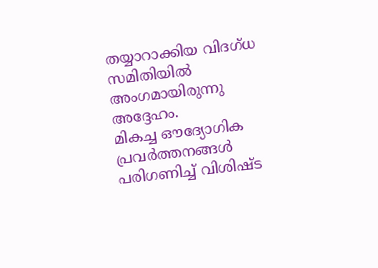തയ്യാറാക്കിയ വിദഗ്ധ സമിതിയിൽ അംഗമായിരുന്നു അദ്ദേഹം.
മികച്ച ഔദ്യോഗിക പ്രവർത്തനങ്ങൾ പരിഗണിച്ച് വിശിഷ്ട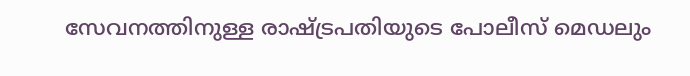സേവനത്തിനുള്ള രാഷ്ട്രപതിയുടെ പോലീസ് മെഡലും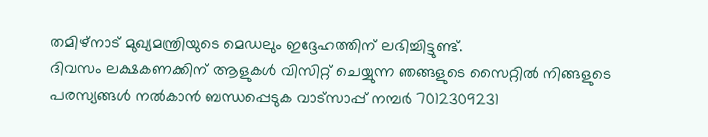തമിഴ്നാട് മുഖ്യമന്ത്രിയുടെ മെഡലും ഇദ്ദേഹത്തിന് ലഭിച്ചിട്ടുണ്ട്.
ദിവസം ലക്ഷകണക്കിന് ആളുകൾ വിസിറ്റ് ചെയ്യുന്ന ഞങ്ങളുടെ സൈറ്റിൽ നിങ്ങളുടെ പരസ്യങ്ങൾ നൽകാൻ ബന്ധപ്പെടുക വാട്സാപ്പ് നമ്പർ 7012309231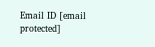Email ID [email protected]